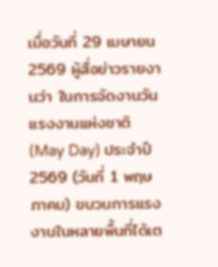เมื่อวันที่ 29 เมษายน 2569 ผู้สื่อข่าวรายงานว่า ในการจัดงานวันแรงงานแห่งชาติ (May Day) ประจำปี 2569 (วันที่ 1 พฤษภาคม) ขบวนการแรงงานในหลายพื้นที่ได้เต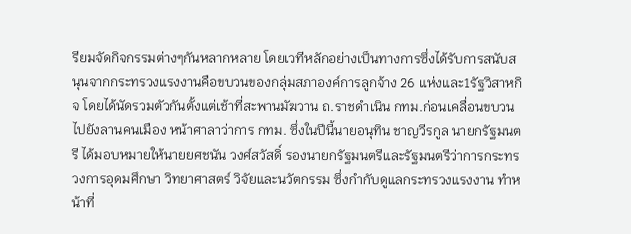รียมจัดกิจกรรมต่างๆกันหลากหลาย โดยเวทีหลักอย่างเป็นทางการซึ่งได้รับการสนับสนุนจากกระทรวงแรงงานคือขบวนของกลุ่มสภาองค์การลูกจ้าง 26 แห่งและ1รัฐวิสาหกิจ โดยได้นัดรวมตัวกันตั้งแต่เช้าที่สะพานมัฆวาน ถ.ราชดำเนิน กทม.ก่อนเคลื่อนขบวนไปยังลานคนเมือง หน้าศาลาว่าการ กทม. ซึ่งในปีนี้นายอนุทิน ชาญวีรกูล นายกรัฐมนตรี ได้มอบหมายให้นายยศชนัน วงศ์สวัสดิ์ รองนายกรัฐมนตรีและรัฐมนตรีว่าการกระทรวงการอุดมศึกษา วิทยาศาสตร์ วิจัยและนวัตกรรม ซึ่งกำกับดูแลกระทรวงแรงงาน ทำหน้าที่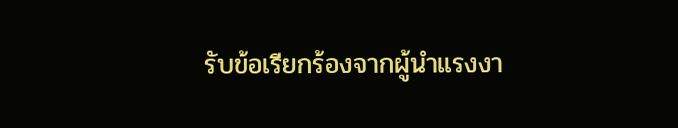รับข้อเรียกร้องจากผู้นำแรงงา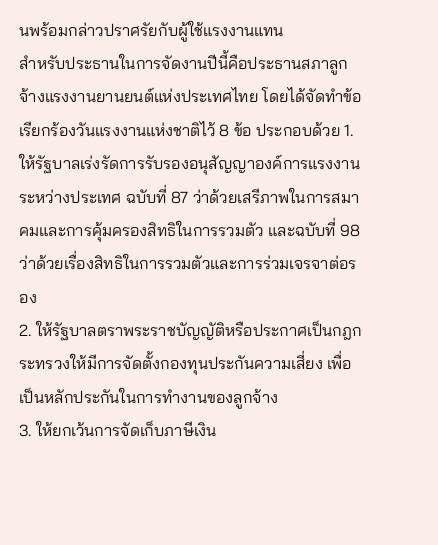นพร้อมกล่าวปราศรัยกับผู้ใช้แรงงานแทน
สำหรับประธานในการจัดงานปีนี้คือประธานสภาลูกจ้างแรงงานยานยนต์แห่งประเทศไทย โดยได้จัดทำข้อเรียกร้องวันแรงงานแห่งชาติไว้ 8 ข้อ ประกอบด้วย 1. ให้รัฐบาลเร่งรัดการรับรองอนุสัญญาองค์การแรงงานระหว่างประเทศ ฉบับที่ 87 ว่าด้วยเสรีภาพในการสมาคมและการคุ้มครองสิทธิในการรวมตัว และฉบับที่ 98ว่าด้วยเรื่องสิทธิในการรวมตัวและการร่วมเจรจาต่อรอง
2. ให้รัฐบาลตราพระราชบัญญัติหรือประกาศเป็นกฎกระทรวงให้มีการจัดตั้งกองทุนประกันความเสี่ยง เพื่อเป็นหลักประกันในการทำงานของลูกจ้าง
3. ให้ยกเว้นการจัดเก็บภาษีเงิน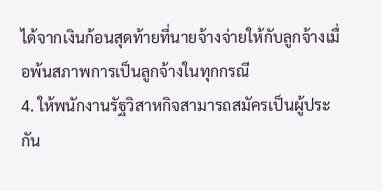ได้จากเงินก้อนสุดท้ายที่นายจ้างจ่ายให้กับลูกจ้างเมื่อพ้นสภาพการเป็นลูกจ้างในทุกกรณี
4. ให้พนักงานรัฐวิสาหกิจสามารถสมัครเป็นผู้ประกัน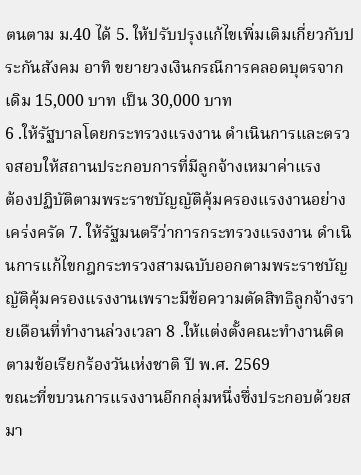ตนตาม ม.40 ได้ 5. ให้ปรับปรุงแก้ไขเพิ่มเติมเกี่ยวกับประกันสังคม อาทิ ขยายวงเงินกรณีการคลอดบุตรจากเดิม 15,000 บาท เป็น 30,000 บาท
6 .ให้รัฐบาลโดยกระทรวงแรงงาน ดำเนินการและตรวจสอบให้สถานประกอบการที่มีลูกจ้างเหมาค่าแรง
ต้องปฏิบัติตามพระราชบัญญัติคุ้มครองแรงงานอย่างเคร่งครัด 7. ให้รัฐมนตรีว่าการกระทรวงแรงงาน ดำเนินการแก้ไขกฎกระทรวงสามฉบับออกตามพระราชบัญญัติคุ้มครองแรงงานเพราะมีข้อความตัดสิทธิลูกจ้างรายเดือนที่ทำงานล่วงเวลา 8 .ให้แต่งตั้งคณะทำงานติดตามข้อเรียกร้องวันเห่งชาติ ปี พ.ศ. 2569
ขณะที่ขบวนการแรงงานอีกกลุ่มหนึ่งซึ่งประกอบด้วยสมา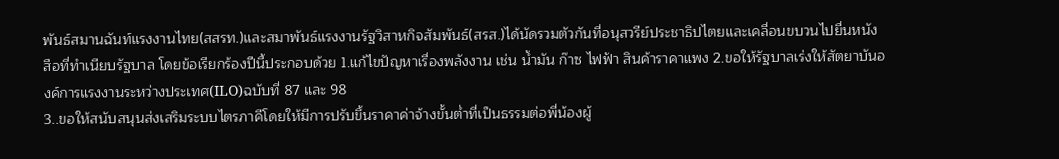พันธ์สมานฉันท์แรงงานไทย(สสรท.)และสมาพันธ์แรงงานรัฐวิสาหกิจสัมพันธ์(สรส.)ได้นัดรวมตัวกันที่อนุสวรีย์ประชาธิปไตยและเคลื่อนขบวนไปยื่นหนังสือที่ทำเนียบรัฐบาล โดยข้อเรียกร้องปีนี้ประกอบด้วย 1.แก้ไขปัญหาเรื่องพลังงาน เช่น น้ำมัน ก๊าซ ไฟฟ้า สินค้าราคาแพง 2.ขอให้รัฐบาลเร่งให้สัตยาบันองค์การแรงงานระหว่างประเทศ(ILO)ฉบับที่ 87 และ 98
3..ขอให้สนับสนุนส่งเสริมระบบไตรภาคีโดยให้มีการปรับขึ้นราคาค่าจ้างขั้นต่ำที่เป็นธรรมต่อพี่น้องผู้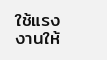ใช้แรงงานให้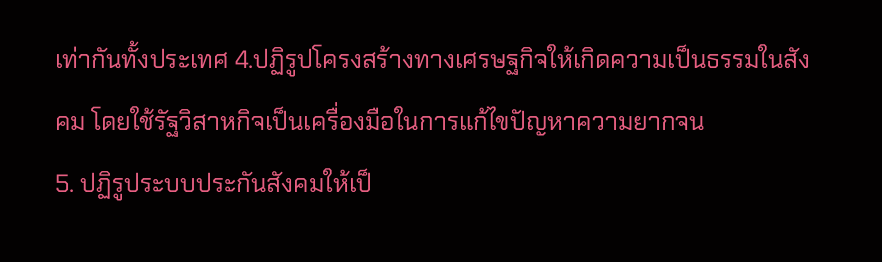เท่ากันทั้งประเทศ 4.ปฏิรูปโครงสร้างทางเศรษฐกิจให้เกิดความเป็นธรรมในสังคม โดยใช้รัฐวิสาหกิจเป็นเครื่องมือในการแก้ไขปัญหาความยากจน
5. ปฏิรูประบบประกันสังคมให้เป็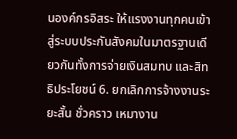นองค์กรอิสระ ให้แรงงานทุกคนเข้าสู่ระบบประกันสังคมในมาตรฐานเดียวกันทั้งการจ่ายเงินสมทบ และสิทธิประโยชน์ 6. ยกเลิกการจ้างงานระยะสั้น ชั่วคราว เหมางาน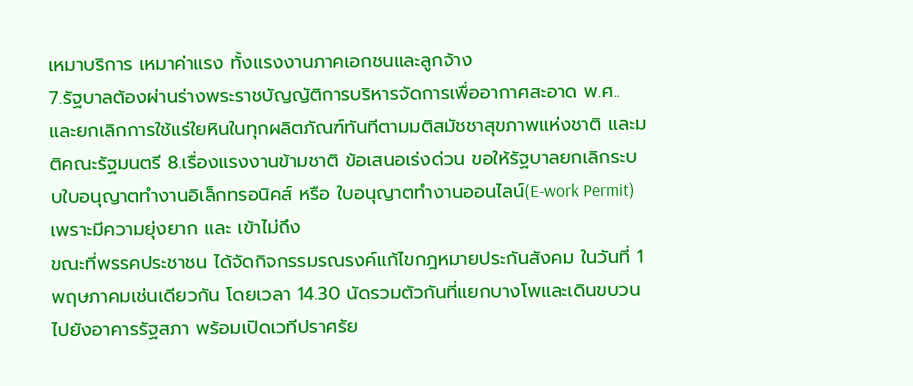เหมาบริการ เหมาค่าแรง ทั้งแรงงานภาคเอกชนและลูกจ้าง
7.รัฐบาลต้องผ่านร่างพระราชบัญญัติการบริหารจัดการเพื่ออากาศสะอาด พ.ศ..และยกเลิกการใช้แร่ใยหินในทุกผลิตภัณฑ์ทันทีตามมติสมัชชาสุขภาพแห่งชาติ และมติคณะรัฐมนตรี 8.เรื่องแรงงานข้ามชาติ ข้อเสนอเร่งด่วน ขอให้รัฐบาลยกเลิกระบบใบอนุญาตทำงานอิเล็กทรอนิคส์ หรือ ใบอนุญาตทำงานออนไลน์(E-work Permit)เพราะมีความยุ่งยาก และ เข้าไม่ถึง
ขณะที่พรรคประชาชน ได้จัดกิจกรรมรณรงค์แก้ไขกฎหมายประกันสังคม ในวันที่ 1 พฤษภาคมเช่นเดียวกัน โดยเวลา 14.30 นัดรวมตัวกันที่แยกบางโพและเดินขบวนไปยังอาคารรัฐสภา พร้อมเปิดเวทีปราศรัย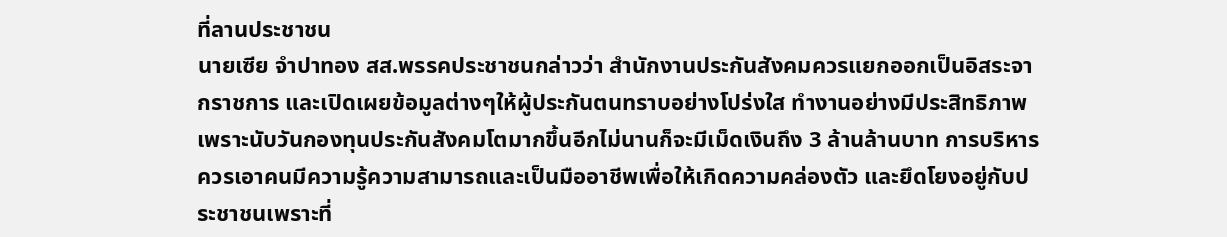ที่ลานประชาชน
นายเซีย จำปาทอง สส.พรรคประชาชนกล่าวว่า สำนักงานประกันสังคมควรแยกออกเป็นอิสระจากราชการ และเปิดเผยข้อมูลต่างๆให้ผู้ประกันตนทราบอย่างโปร่งใส ทำงานอย่างมีประสิทธิภาพเพราะนับวันกองทุนประกันสังคมโตมากขึ้นอีกไม่นานก็จะมีเม็ดเงินถึง 3 ล้านล้านบาท การบริหารควรเอาคนมีความรู้ความสามารถและเป็นมืออาชีพเพื่อให้เกิดความคล่องตัว และยึดโยงอยู่กับประชาชนเพราะที่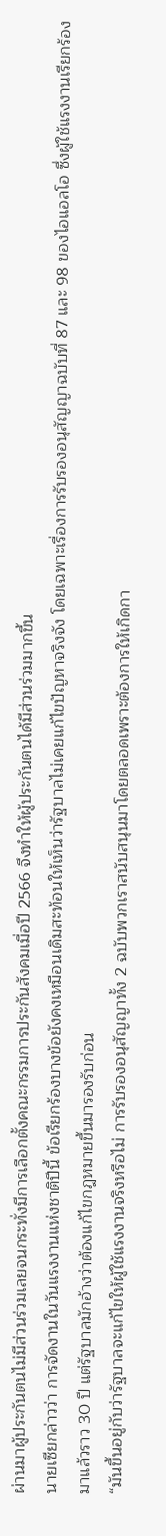ผ่านมาผู้ประกันตนไม่มีส่วนร่วมเลยจนกระทั่งมีการเลือกตั้งคณะกรรมการประกันสังคมเมื่อปี 2566 จึงทำให้ผู้ประกันตนได้มีส่วนร่วมมากขึ้น
นายเซียกล่าวว่า การจัดงานในวันแรงงานแห่งชาติปีนี้ ข้อเรียกร้องบางข้อยังคงเหมือนเดิมสะท้อนให้เห็นว่ารัฐบาลไม่เคยแก้ไขปัญหาจริงจัง โดยเฉพาะเรื่องการรับรองอนุสัญญาฉบับที่ 87 และ 98 ของไอแอลโอ ซึ่งผู้ใช้แรงงานเรียกร้องมาแล้วราว 30 ปี แต่รัฐบาลมักอ้างว่าต้องแก้ไขกฎหมายขึ้นมารองรับก่อน
“มันขึ้นอยู่กับว่ารัฐบาลจะแก้ไขให้ผู้ใช้แรงงานจริงหรือไม่ การรับรองอนุสัญญาทั้ง 2 ฉบับพวกเราสนับสนุนมาโดยตลอดเพราะต้องการให้เกิดกา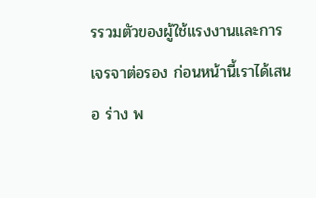รรวมตัวของผู้ใช้แรงงานและการเจรจาต่อรอง ก่อนหน้านี้เราได้เสนอ ร่าง พ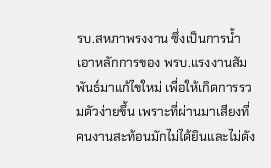รบ.สหภาพรงงาน ซึ่งเป็นการน้ำเอาหลักการของ พรบ.แรงงานสัมพันธ์มาแก้ไขใหม่ เพื่อให้เกิดการรวมตัวง่ายขึ้น เพราะที่ผ่านมาเสียงที่คนงานสะท้อนมักไม่ได้ยินและไม่ดัง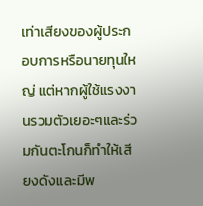เท่าเสียงของผู้ประกอบการหรือนายทุนใหญ่ แต่หากผู้ใช้แรงงานรวมตัวเยอะๆและร่วมกันตะโกนก็ทำให้เสียงดังและมีพ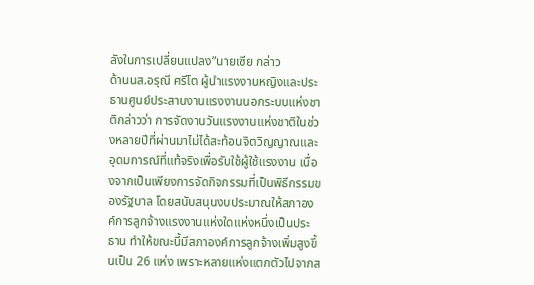ลังในการเปลี่ยนแปลง”นายเซีย กล่าว
ด้านนส.อรุณี ศรีโต ผู้นำแรงงานหญิงและประธานศูนย์ประสานงานแรงงานนอกระบบแห่งชาติกล่าวว่า การจัดงานวันแรงงานแห่งชาติในช่วงหลายปีที่ผ่านมาไม่ได้สะท้อนจิตวิญญาณและอุดมการณ์ที่แท้จริงเพื่อรับใช้ผู้ใช้แรงงาน เนื่องจากเป็นเพียงการจัดกิจกรรมที่เป็นพิธีกรรมของรัฐบาล โดยสนับสนุนงบประมาณให้สภาองค์การลูกจ้างแรงงานแห่งใดแห่งหนึ่งเป็นประธาน ทำให้ขณะนี้มีสภาองค์การลูกจ้างเพิ่มสูงขึ้นเป็น 26 แห่ง เพราะหลายแห่งแตกตัวไปจากส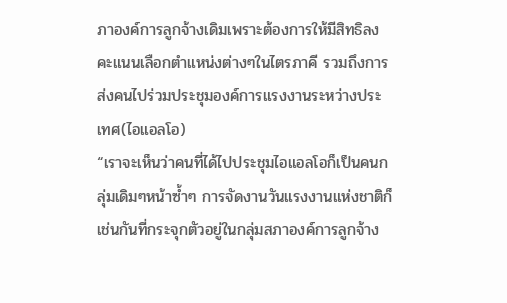ภาองค์การลูกจ้างเดิมเพราะต้องการให้มีสิทธิลงคะแนนเลือกตำแหน่งต่างๆในไตรภาคี รวมถึงการส่งคนไปร่วมประชุมองค์การแรงงานระหว่างประเทศ(ไอแอลโอ)
“เราจะเห็นว่าคนที่ได้ไปประชุมไอแอลโอก็เป็นคนกลุ่มเดิมๆหน้าซ้ำๆ การจัดงานวันแรงงานแห่งชาติก็เช่นกันที่กระจุกตัวอยู่ในกลุ่มสภาองค์การลูกจ้าง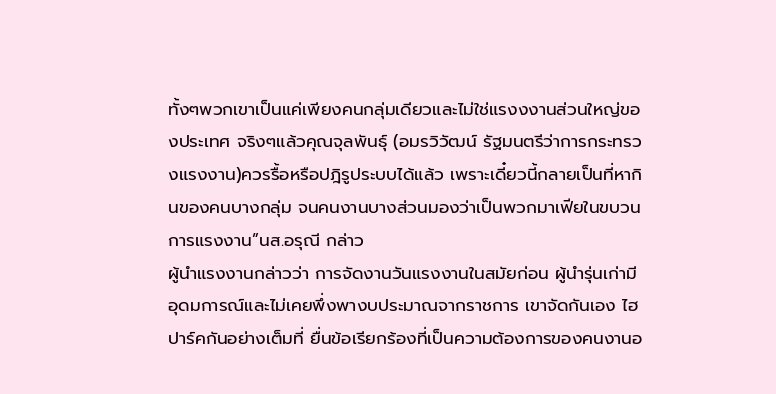ทั้งๆพวกเขาเป็นแค่เพียงคนกลุ่มเดียวและไม่ใช่แรงงงานส่วนใหญ่ของประเทศ จริงๆแล้วคุณจุลพันธุ์ (อมรวิวัฒน์ รัฐมนตรีว่าการกระทรวงแรงงาน)ควรรื้อหรือปฎิรูประบบได้แล้ว เพราะเดี๋ยวนี้กลายเป็นที่หากินของคนบางกลุ่ม จนคนงานบางส่วนมองว่าเป็นพวกมาเฟียในขบวนการแรงงาน”นส.อรุณี กล่าว
ผู้นำแรงงานกล่าวว่า การจัดงานวันแรงงานในสมัยก่อน ผู้นำรุ่นเก่ามีอุดมการณ์และไม่เคยพึ่งพางบประมาณจากราชการ เขาจัดกันเอง ไฮปาร์คกันอย่างเต็มที่ ยื่นข้อเรียกร้องที่เป็นความต้องการของคนงานอ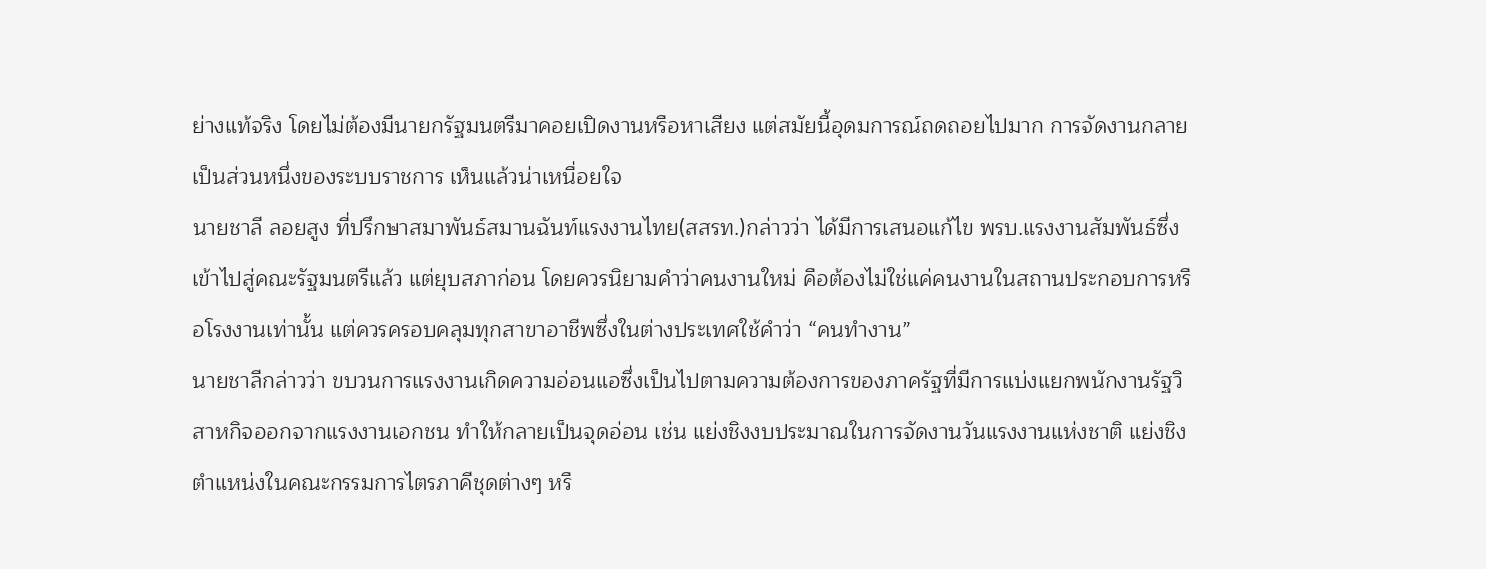ย่างแท้จริง โดยไม่ต้องมีนายกรัฐมนตรีมาคอยเปิดงานหรือหาเสียง แต่สมัยนี้อุดมการณ์ถดถอยไปมาก การจัดงานกลายเป็นส่วนหนึ่งของระบบราชการ เห็นแล้วน่าเหนื่อยใจ
นายชาลี ลอยสูง ที่ปรึกษาสมาพันธ์สมานฉันท์แรงงานไทย(สสรท.)กล่าวว่า ได้มีการเสนอแก้ไข พรบ.แรงงานสัมพันธ์ซึ่งเข้าไปสู่คณะรัฐมนตรีแล้ว แต่ยุบสภาก่อน โดยควรนิยามคำว่าคนงานใหม่ คือต้องไม่ใช่แค่คนงานในสถานประกอบการหรือโรงงานเท่านั้น แต่ควรครอบคลุมทุกสาขาอาชีพซึ่งในต่างประเทศใช้คำว่า “คนทำงาน”
นายชาลีกล่าวว่า ขบวนการแรงงานเกิดความอ่อนแอซึ่งเป็นไปตามความต้องการของภาครัฐที่มีการแบ่งแยกพนักงานรัฐวิสาหกิจออกจากแรงงานเอกชน ทำให้กลายเป็นจุดอ่อน เช่น แย่งชิงงบประมาณในการจัดงานวันแรงงานแห่งชาติ แย่งชิงตำแหน่งในคณะกรรมการไตรภาคีชุดต่างๆ หรื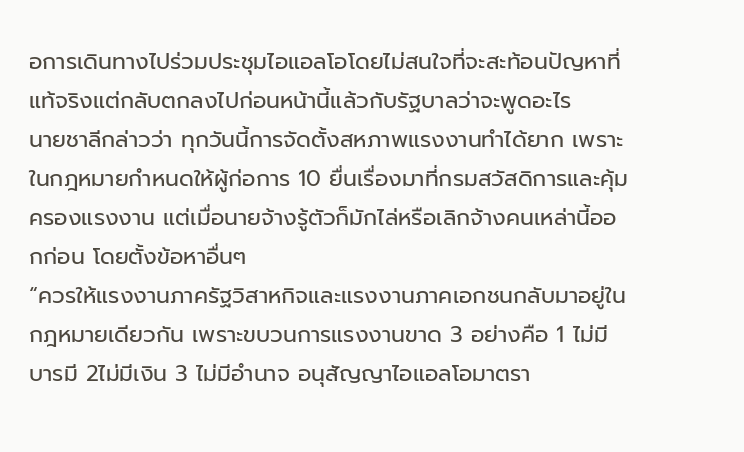อการเดินทางไปร่วมประชุมไอแอลโอโดยไม่สนใจที่จะสะท้อนปัญหาที่แท้จริงแต่กลับตกลงไปก่อนหน้านี้แล้วกับรัฐบาลว่าจะพูดอะไร
นายชาลีกล่าวว่า ทุกวันนี้การจัดตั้งสหภาพแรงงานทำได้ยาก เพราะในกฎหมายกำหนดให้ผู้ก่อการ 10 ยื่นเรื่องมาที่กรมสวัสดิการและคุ้มครองแรงงาน แต่เมื่อนายจ้างรู้ตัวก็มักไล่หรือเลิกจ้างคนเหล่านี้ออกก่อน โดยตั้งข้อหาอื่นๆ
“ควรให้แรงงานภาครัฐวิสาหกิจและแรงงานภาคเอกชนกลับมาอยู่ในกฎหมายเดียวกัน เพราะขบวนการแรงงานขาด 3 อย่างคือ 1 ไม่มีบารมี 2ไม่มีเงิน 3 ไม่มีอำนาจ อนุสัญญาไอแอลโอมาตรา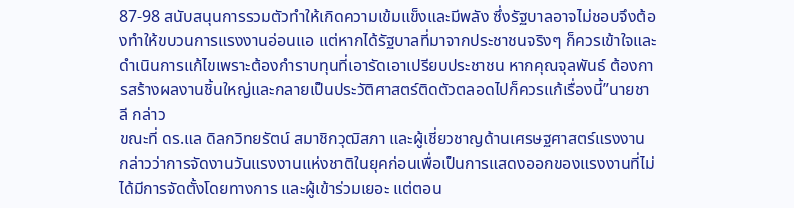87-98 สนับสนุนการรวมตัวทำให้เกิดความเข้มแข็งและมีพลัง ซึ่งรัฐบาลอาจไม่ชอบจึงต้องทำให้ขบวนการแรงงานอ่อนแอ แต่หากได้รัฐบาลที่มาจากประชาชนจริงๆ ก็ควรเข้าใจและดำเนินการแก้ไขเพราะต้องกำราบทุนที่เอารัดเอาเปรียบประชาชน หากคุณจุลพันธ์ ต้องการสร้างผลงานชิ้นใหญ่และกลายเป็นประวัติศาสตร์ติดตัวตลอดไปก็ควรแก้เรื่องนี้”นายชาลี กล่าว
ขณะที่ ดร.แล ดิลกวิทยรัตน์ สมาชิกวุฒิสภา และผู้เชี่ยวชาญด้านเศรษฐศาสตร์แรงงาน กล่าวว่าการจัดงานวันแรงงานแห่งชาติในยุคก่อนเพื่อเป็นการแสดงออกของแรงงานที่ไม่ได้มีการจัดตั้งโดยทางการ และผู้เข้าร่วมเยอะ แต่ตอน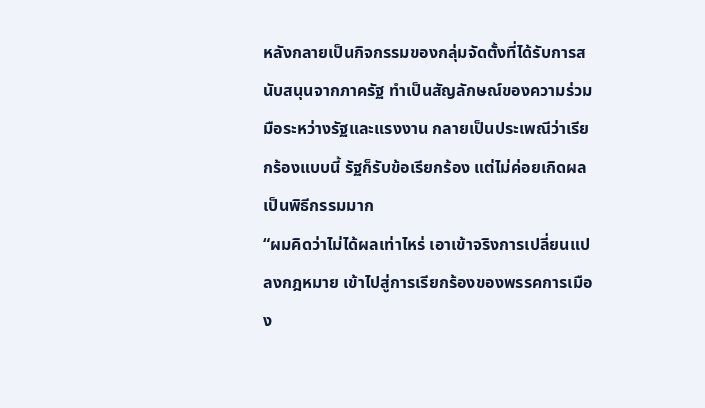หลังกลายเป็นกิจกรรมของกลุ่มจัดตั้งที่ได้รับการสนับสนุนจากภาครัฐ ทำเป็นสัญลักษณ์ของความร่วมมือระหว่างรัฐและแรงงาน กลายเป็นประเพณีว่าเรียกร้องแบบนี้ รัฐก็รับข้อเรียกร้อง แต่ไม่ค่อยเกิดผล เป็นพิธีกรรมมาก
“ผมคิดว่าไม่ได้ผลเท่าไหร่ เอาเข้าจริงการเปลี่ยนแปลงกฎหมาย เข้าไปสู่การเรียกร้องของพรรคการเมือง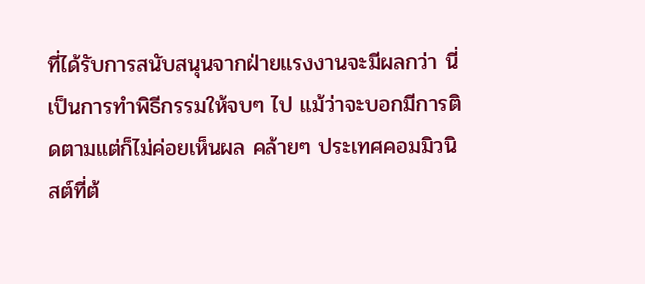ที่ได้รับการสนับสนุนจากฝ่ายแรงงานจะมีผลกว่า นี่เป็นการทำพิธีกรรมให้จบๆ ไป แม้ว่าจะบอกมีการติดตามแต่ก็ไม่ค่อยเห็นผล คล้ายๆ ประเทศคอมมิวนิสต์ที่ต้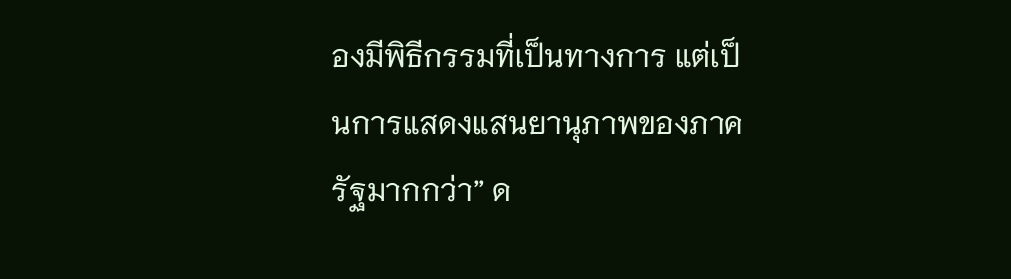องมีพิธีกรรมที่เป็นทางการ แต่เป็นการแสดงแสนยานุภาพของภาครัฐมากกว่า” ด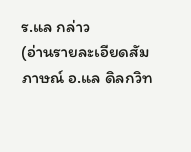ร.แล กล่าว
(อ่านรายละเอียดสัมภาษณ์ อ.แล ดิลกวิท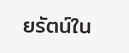ยรัตน์ใน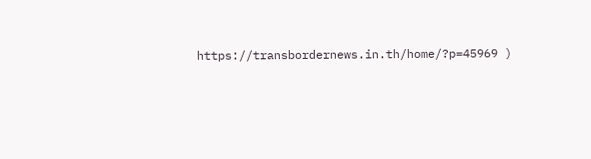https://transbordernews.in.th/home/?p=45969 )